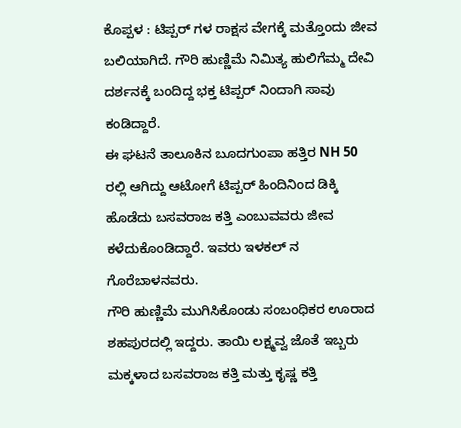ಕೊಪ್ಪಳ : ಟಿಪ್ಪರ್ ಗಳ ರಾಕ್ಷಸ ವೇಗಕ್ಕೆ ಮತ್ತೊಂದು ಜೀವ ಬಲಿಯಾಗಿದೆ. ಗೌರಿ ಹುಣ್ಣಿಮೆ ನಿಮಿತ್ಯ ಹುಲಿಗೆಮ್ಮ ದೇವಿ ದರ್ಶನಕ್ಕೆ ಬಂದಿದ್ದ ಭಕ್ತ ಟಿಪ್ಪರ್ ನಿಂದಾಗಿ ಸಾವು ಕಂಡಿದ್ದಾರೆ.
ಈ ಘಟನೆ ತಾಲೂಕಿನ ಬೂದಗುಂಪಾ ಹತ್ತಿರ NH 50 ರಲ್ಲಿ ಆಗಿದ್ದು ಆಟೋಗೆ ಟಿಪ್ಪರ್ ಹಿಂದಿನಿಂದ ಡಿಕ್ಕಿ ಹೊಡೆದು ಬಸವರಾಜ ಕತ್ತಿ ಎಂಬುವವರು ಜೀವ ಕಳೆದುಕೊಂಡಿದ್ದಾರೆ. ಇವರು ಇಳಕಲ್ ನ ಗೊರೆಬಾಳನವರು.
ಗೌರಿ ಹುಣ್ಣಿಮೆ ಮುಗಿಸಿಕೊಂಡು ಸಂಬಂಧಿಕರ ಊರಾದ ಶಹಪುರದಲ್ಲಿ ಇದ್ದರು. ತಾಯಿ ಲಕ್ಷ್ಮವ್ವ ಜೊತೆ ಇಬ್ಬರು ಮಕ್ಕಳಾದ ಬಸವರಾಜ ಕತ್ತಿ ಮತ್ತು ಕೃಷ್ಣ ಕತ್ತಿ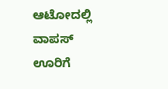ಆಟೋದಲ್ಲಿ ವಾಪಸ್ ಊರಿಗೆ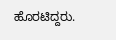ಹೊರಟಿದ್ದರು.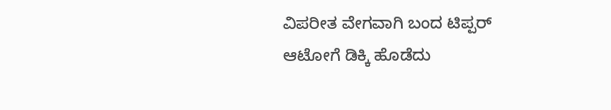ವಿಪರೀತ ವೇಗವಾಗಿ ಬಂದ ಟಿಪ್ಪರ್ ಆಟೋಗೆ ಡಿಕ್ಕಿ ಹೊಡೆದು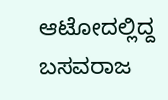ಆಟೋದಲ್ಲಿದ್ದ ಬಸವರಾಜ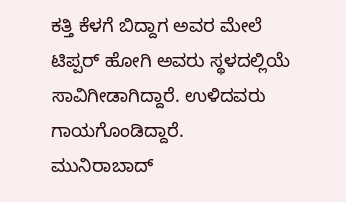ಕತ್ತಿ ಕೆಳಗೆ ಬಿದ್ದಾಗ ಅವರ ಮೇಲೆ ಟಿಪ್ಪರ್ ಹೋಗಿ ಅವರು ಸ್ಥಳದಲ್ಲಿಯೆ ಸಾವಿಗೀಡಾಗಿದ್ದಾರೆ. ಉಳಿದವರು ಗಾಯಗೊಂಡಿದ್ದಾರೆ.
ಮುನಿರಾಬಾದ್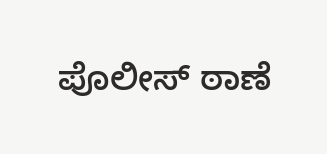ಪೊಲೀಸ್ ಠಾಣೆ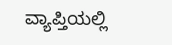ವ್ಯಾಪ್ತಿಯಲ್ಲಿ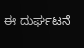ಈ ದುರ್ಘಟನೆ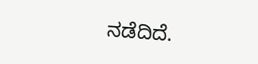ನಡೆದಿದೆ.